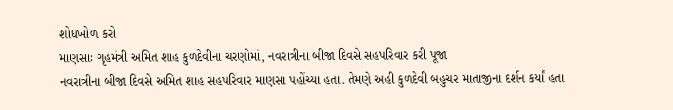શોધખોળ કરો
માણસાઃ ગૃહમંત્રી અમિત શાહ કુળદેવીના ચરણોમાં, નવરાત્રીના બીજા દિવસે સહપરિવાર કરી પૂજા
નવરાત્રીના બીજા દિવસે અમિત શાહ સહપરિવાર માણસા પહોંચ્યા હતા. તેમણે અહી કુળદેવી બહુચર માતાજીના દર્શન કર્યાં હતા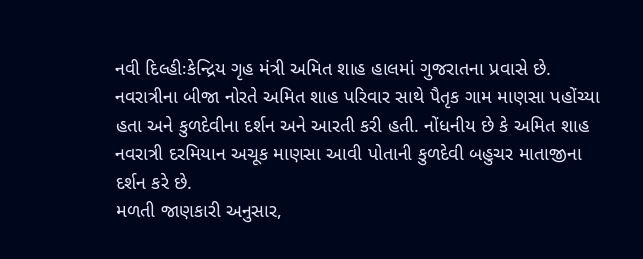નવી દિલ્હીઃકેન્દ્રિય ગૃહ મંત્રી અમિત શાહ હાલમાં ગુજરાતના પ્રવાસે છે. નવરાત્રીના બીજા નોરતે અમિત શાહ પરિવાર સાથે પૈતૃક ગામ માણસા પહોંચ્યા હતા અને કુળદેવીના દર્શન અને આરતી કરી હતી. નોંધનીય છે કે અમિત શાહ નવરાત્રી દરમિયાન અચૂક માણસા આવી પોતાની કુળદેવી બહુચર માતાજીના દર્શન કરે છે.
મળતી જાણકારી અનુસાર,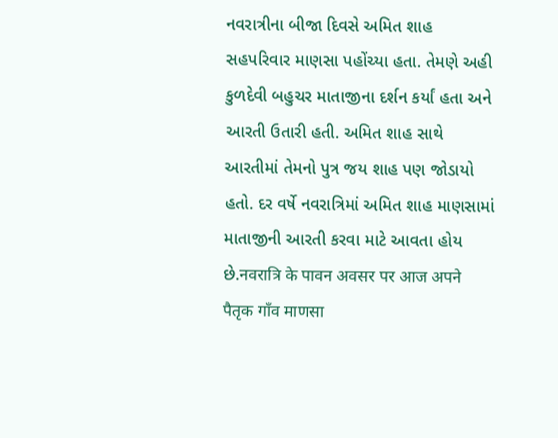નવરાત્રીના બીજા દિવસે અમિત શાહ સહપરિવાર માણસા પહોંચ્યા હતા. તેમણે અહી કુળદેવી બહુચર માતાજીના દર્શન કર્યાં હતા અને આરતી ઉતારી હતી. અમિત શાહ સાથે આરતીમાં તેમનો પુત્ર જય શાહ પણ જોડાયો હતો. દર વર્ષે નવરાત્રિમાં અમિત શાહ માણસામાં માતાજીની આરતી કરવા માટે આવતા હોય છે.नवरात्रि के पावन अवसर पर आज अपने पैतृक गाँव माणसा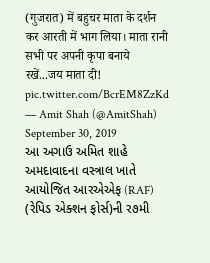(गुजरात) में बहुचर माता के दर्शन कर आरती में भाग लिया। माता रानी सभी पर अपनी कृपा बनाये रखें...जय माता दी! pic.twitter.com/BcrEM8ZzKd
— Amit Shah (@AmitShah) September 30, 2019
આ અગાઉ અમિત શાહે અમદાવાદના વસ્ત્રાલ ખાતે આયોજિત આરએએફ (RAF) (રેપિડ એક્શન ફોર્સ)ની ર૭મી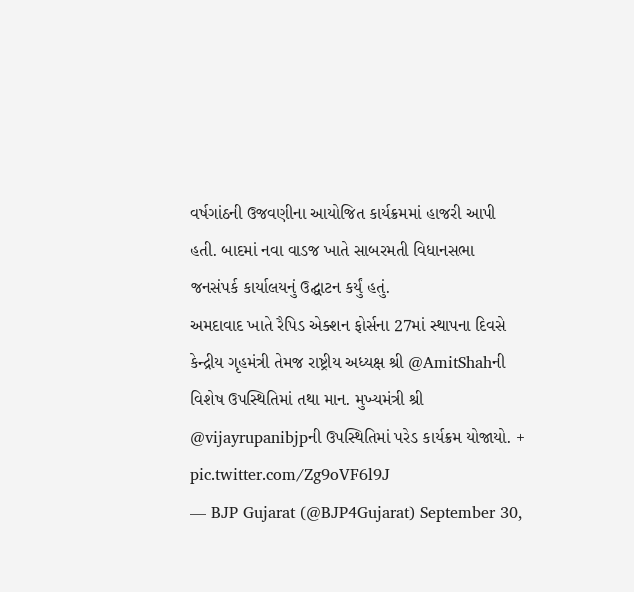વર્ષગાંઠની ઉજવણીના આયોજિત કાર્યક્રમમાં હાજરી આપી હતી. બાદમાં નવા વાડજ ખાતે સાબરમતી વિધાનસભા જનસંપર્ક કાર્યાલયનું ઉદ્ઘાટન કર્યું હતું.
અમદાવાદ ખાતે રૈપિડ એક્શન ફોર્સના 27માં સ્થાપના દિવસે કેન્દ્રીય ગૃહમંત્રી તેમજ રાષ્ટ્રીય અધ્યક્ષ શ્રી @AmitShahની વિશેષ ઉપસ્થિતિમાં તથા માન. મુખ્યમંત્રી શ્રી @vijayrupanibjpની ઉપસ્થિતિમાં પરેડ કાર્યક્રમ યોજાયો. + pic.twitter.com/Zg9oVF6l9J
— BJP Gujarat (@BJP4Gujarat) September 30,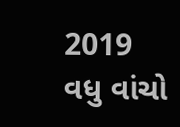2019
વધુ વાંચો